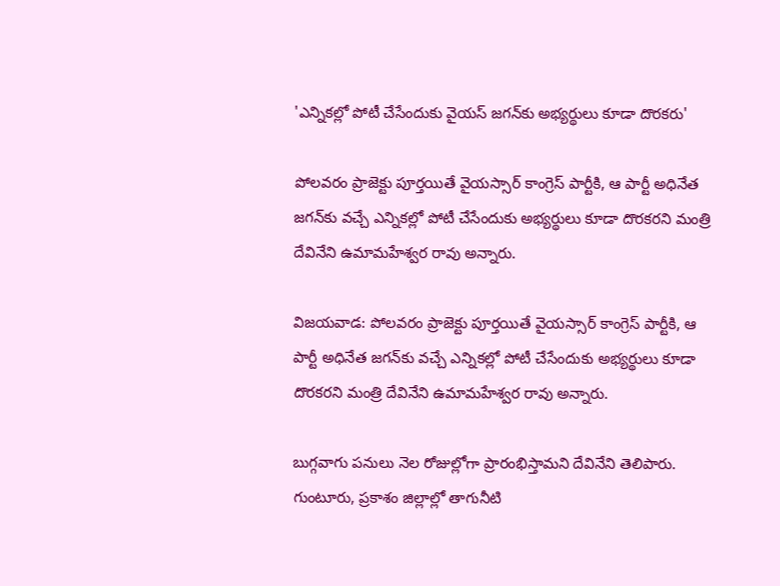'ఎన్నికల్లో పోటీ చేసేందుకు వైయస్ జగన్‌కు అభ్యర్థులు కూడా దొరకరు'

పోలవరం ప్రాజెక్టు పూర్తయితే వైయస్సార్ కాంగ్రెస్ పార్టీకి, ఆ పార్టీ అధినేత జగన్‌కు వచ్చే ఎన్నికల్లో పోటీ చేసేందుకు అభ్యర్థులు కూడా దొరకరని మంత్రి దేవినేని ఉమామహేశ్వర రావు అన్నారు.

విజయవాడ: పోలవరం ప్రాజెక్టు పూర్తయితే వైయస్సార్ కాంగ్రెస్ పార్టీకి, ఆ పార్టీ అధినేత జగన్‌కు వచ్చే ఎన్నికల్లో పోటీ చేసేందుకు అభ్యర్థులు కూడా దొరకరని మంత్రి దేవినేని ఉమామహేశ్వర రావు అన్నారు.

బుగ్గవాగు పనులు నెల రోజుల్లోగా ప్రారంభిస్తామని దేవినేని తెలిపారు. గుంటూరు, ప్రకాశం జిల్లాల్లో తాగునీటి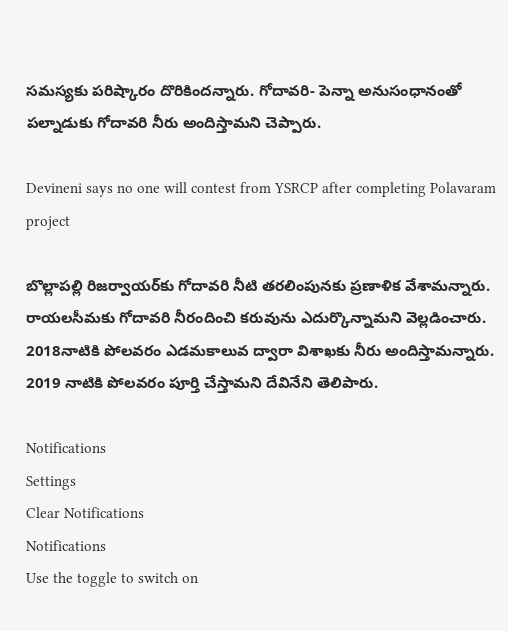సమస్యకు పరిష్కారం దొరికిందన్నారు. గోదావరి- పెన్నా అనుసంధానంతో పల్నాడుకు గోదావరి నీరు అందిస్తామని చెప్పారు.

Devineni says no one will contest from YSRCP after completing Polavaram project

బొల్లాపల్లి రిజర్వాయర్‌కు గోదావరి నీటి తరలింపునకు ప్రణాళిక వేశామన్నారు. రాయలసీమకు గోదావరి నీరందించి కరువును ఎదుర్కొన్నామని వెల్లడించారు. 2018నాటికి పోలవరం ఎడమకాలువ ద్వారా విశాఖకు నీరు అందిస్తామన్నారు. 2019 నాటికి పోలవరం పూర్తి చేస్తామని దేవినేని తెలిపారు.

Notifications
Settings
Clear Notifications
Notifications
Use the toggle to switch on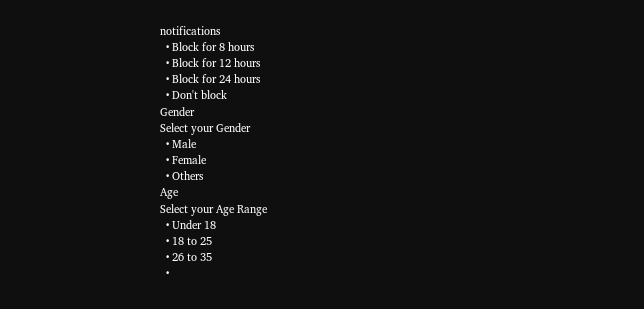notifications
  • Block for 8 hours
  • Block for 12 hours
  • Block for 24 hours
  • Don't block
Gender
Select your Gender
  • Male
  • Female
  • Others
Age
Select your Age Range
  • Under 18
  • 18 to 25
  • 26 to 35
  •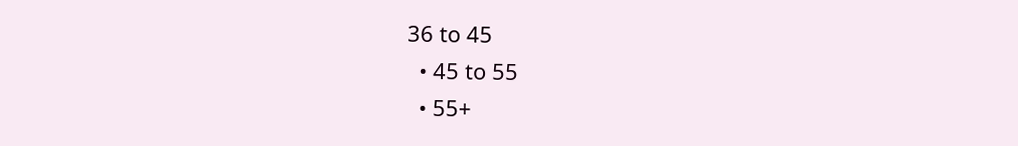36 to 45
  • 45 to 55
  • 55+